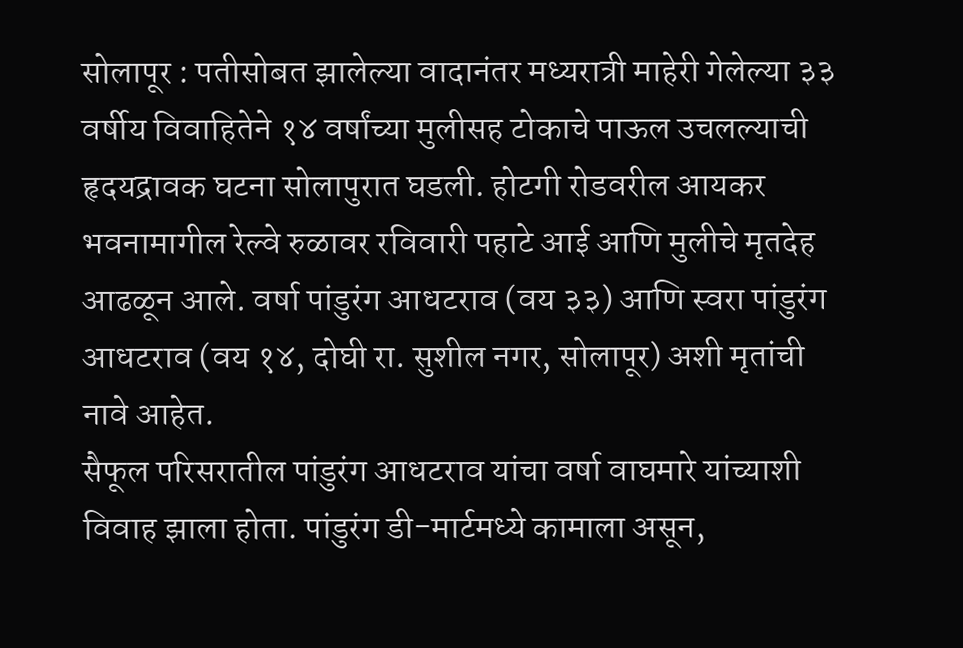सोलापूर : पतीसोबत झालेल्या वादानंतर मध्यरात्री माहेरी गेलेल्या ३३ वर्षीय विवाहितेने १४ वर्षांच्या मुलीसह टोकाचे पाऊल उचलल्याची हृदयद्रावक घटना सोलापुरात घडली. होटगी रोडवरील आयकर भवनामागील रेल्वे रुळावर रविवारी पहाटे आई आणि मुलीचे मृतदेह आढळून आले. वर्षा पांडुरंग आधटराव (वय ३३) आणि स्वरा पांडुरंग आधटराव (वय १४, दोघी रा. सुशील नगर, सोलापूर) अशी मृतांची नावे आहेत.
सैफूल परिसरातील पांडुरंग आधटराव यांचा वर्षा वाघमारे यांच्याशी विवाह झाला होता. पांडुरंग डी-मार्टमध्ये कामाला असून,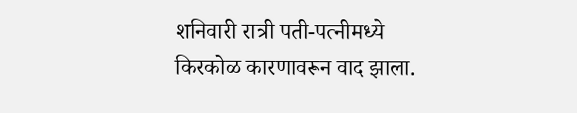शनिवारी रात्री पती-पत्नीमध्ये किरकोळ कारणावरून वाद झाला.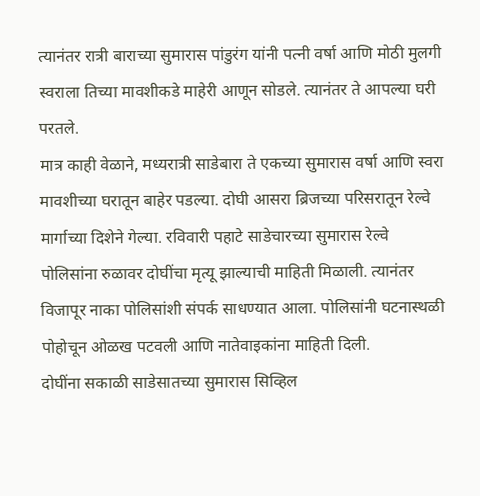त्यानंतर रात्री बाराच्या सुमारास पांडुरंग यांनी पत्नी वर्षा आणि मोठी मुलगी स्वराला तिच्या मावशीकडे माहेरी आणून सोडले. त्यानंतर ते आपल्या घरी परतले.
मात्र काही वेळाने, मध्यरात्री साडेबारा ते एकच्या सुमारास वर्षा आणि स्वरा मावशीच्या घरातून बाहेर पडल्या. दोघी आसरा ब्रिजच्या परिसरातून रेल्वे मार्गाच्या दिशेने गेल्या. रविवारी पहाटे साडेचारच्या सुमारास रेल्वे पोलिसांना रुळावर दोघींचा मृत्यू झाल्याची माहिती मिळाली. त्यानंतर विजापूर नाका पोलिसांशी संपर्क साधण्यात आला. पोलिसांनी घटनास्थळी पोहोचून ओळख पटवली आणि नातेवाइकांना माहिती दिली.
दोघींना सकाळी साडेसातच्या सुमारास सिव्हिल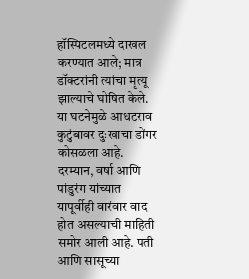हॉस्पिटलमध्ये दाखल करण्यात आले; मात्र डॉक्टरांनी त्यांचा मृत्यू झाल्याचे घोषित केले. या घटनेमुळे आधटराव कुटुंबावर दुःखाचा डोंगर कोसळला आहे.
दरम्यान, वर्षा आणि पांडुरंग यांच्यात यापूर्वीही वारंवार वाद होत असल्याची माहिती समोर आली आहे. पती आणि सासूच्या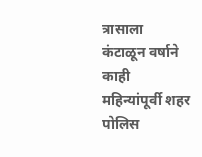त्रासाला कंटाळून वर्षाने काही महिन्यांपूर्वी शहर पोलिस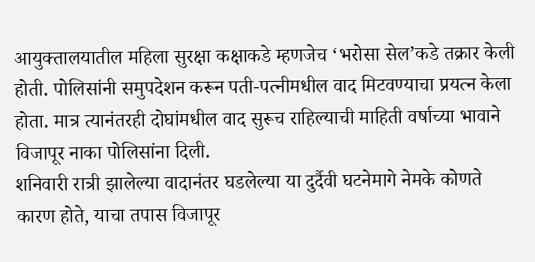आयुक्तालयातील महिला सुरक्षा कक्षाकडे म्हणजेच ‘भरोसा सेल’कडे तक्रार केली होती. पोलिसांनी समुपदेशन करून पती-पत्नीमधील वाद मिटवण्याचा प्रयत्न केला होता. मात्र त्यानंतरही दोघांमधील वाद सुरूच राहिल्याची माहिती वर्षाच्या भावाने विजापूर नाका पोलिसांना दिली.
शनिवारी रात्री झालेल्या वादानंतर घडलेल्या या दुर्दैवी घटनेमागे नेमके कोणते कारण होते, याचा तपास विजापूर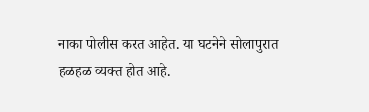नाका पोलीस करत आहेत. या घटनेने सोलापुरात हळहळ व्यक्त होत आहे.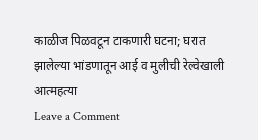काळीज पिळवटून टाकणारी घटना; घरात झालेल्या भांडणातून आई व मुलीची रेल्वेखाली आत्महत्या
Leave a Comment